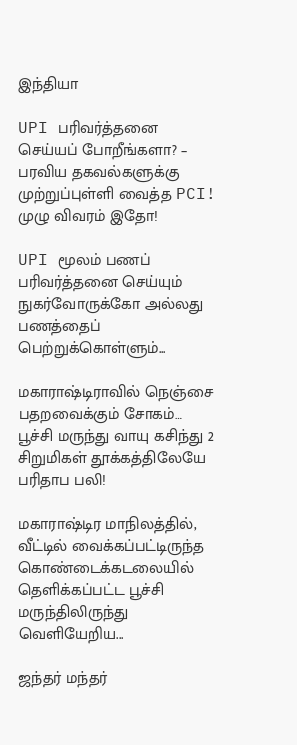இந்தியா

UPI பரிவர்த்தனை செய்யப் போறீங்களா? – பரவிய தகவல்களுக்கு முற்றுப்புள்ளி வைத்த PCI! முழு விவரம் இதோ!

UPI மூலம் பணப் பரிவர்த்தனை செய்யும் நுகர்வோருக்கோ அல்லது பணத்தைப் பெற்றுக்கொள்ளும்...

மகாராஷ்டிராவில் நெஞ்சை பதறவைக்கும் சோகம்… பூச்சி மருந்து வாயு கசிந்து 2 சிறுமிகள் தூக்கத்திலேயே பரிதாப பலி!

மகாராஷ்டிர மாநிலத்தில், வீட்டில் வைக்கப்பட்டிருந்த கொண்டைக்கடலையில் தெளிக்கப்பட்ட பூச்சி மருந்திலிருந்து வெளியேறிய...

ஜந்தர் மந்தர்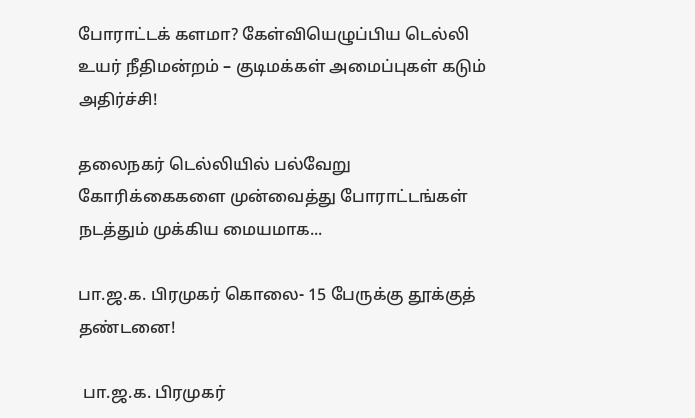போராட்டக் களமா? கேள்வியெழுப்பிய டெல்லி உயர் நீதிமன்றம் – குடிமக்கள் அமைப்புகள் கடும் அதிர்ச்சி!

தலைநகர் டெல்லியில் பல்வேறு கோரிக்கைகளை முன்வைத்து போராட்டங்கள் நடத்தும் முக்கிய மையமாக...

பா.ஜ.க. பிரமுகர் கொலை- 15 பேருக்கு தூக்குத் தண்டனை!

 பா.ஜ.க. பிரமுகர்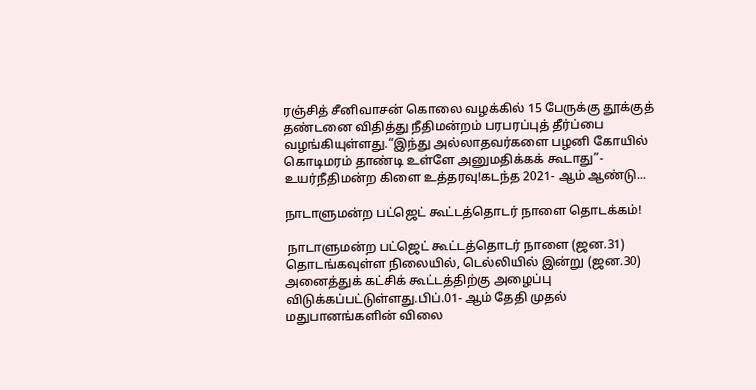ரஞ்சித் சீனிவாசன் கொலை வழக்கில் 15 பேருக்கு தூக்குத் தண்டனை விதித்து நீதிமன்றம் பரபரப்புத் தீர்ப்பை வழங்கியுள்ளது.“இந்து அல்லாதவர்களை பழனி கோயில் கொடிமரம் தாண்டி உள்ளே அனுமதிக்கக் கூடாது”- உயர்நீதிமன்ற கிளை உத்தரவு!கடந்த 2021- ஆம் ஆண்டு...

நாடாளுமன்ற பட்ஜெட் கூட்டத்தொடர் நாளை தொடக்கம்!

 நாடாளுமன்ற பட்ஜெட் கூட்டத்தொடர் நாளை (ஜன.31) தொடங்கவுள்ள நிலையில், டெல்லியில் இன்று (ஜன.30) அனைத்துக் கட்சிக் கூட்டத்திற்கு அழைப்பு விடுக்கப்பட்டுள்ளது.பிப்.01- ஆம் தேதி முதல் மதுபானங்களின் விலை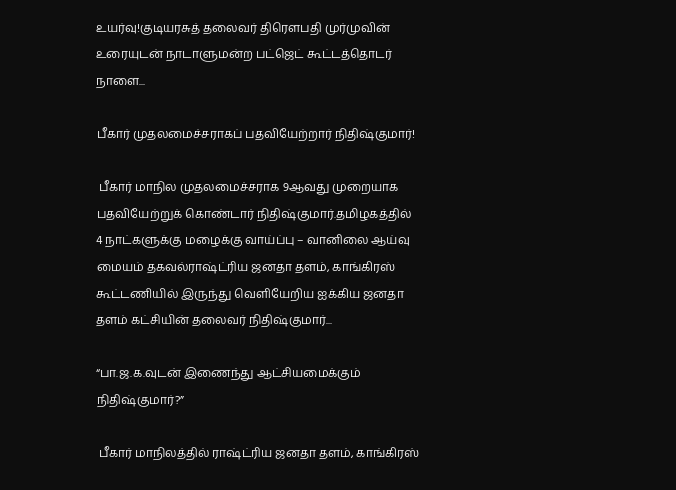உயர்வு!குடியரசுத் தலைவர் திரௌபதி முர்முவின் உரையுடன் நாடாளுமன்ற பட்ஜெட் கூட்டத்தொடர் நாளை...

பீகார் முதலமைச்சராகப் பதவியேற்றார் நிதிஷ்குமார்!

 பீகார் மாநில முதலமைச்சராக 9ஆவது முறையாக பதவியேற்றுக் கொண்டார் நிதிஷ்குமார்.தமிழகத்தில் 4 நாட்களுக்கு மழைக்கு வாய்ப்பு – வானிலை ஆய்வு மையம் தகவல்ராஷ்ட்ரிய ஜனதா தளம், காங்கிரஸ் கூட்டணியில் இருந்து வெளியேறிய ஐக்கிய ஜனதா தளம் கட்சியின் தலைவர் நிதிஷ்குமார்...

“பா.ஜ.க.வுடன் இணைந்து ஆட்சியமைக்கும் நிதிஷ்குமார்?”

 பீகார் மாநிலத்தில் ராஷ்ட்ரிய ஜனதா தளம், காங்கிரஸ்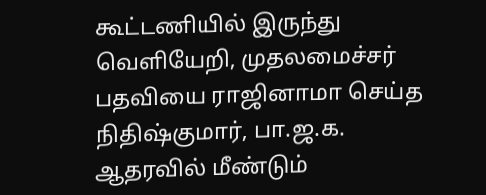கூட்டணியில் இருந்து வெளியேறி, முதலமைச்சர் பதவியை ராஜினாமா செய்த நிதிஷ்குமார், பா.ஜ.க. ஆதரவில் மீண்டும்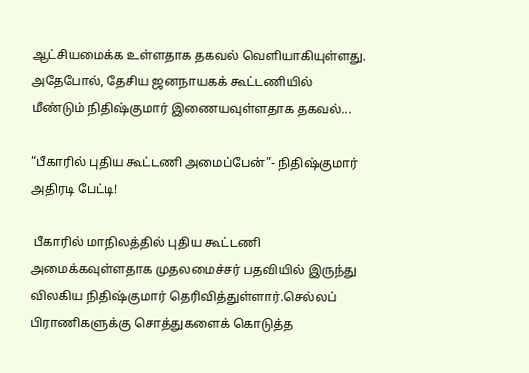ஆட்சியமைக்க உள்ளதாக தகவல் வெளியாகியுள்ளது. அதேபோல், தேசிய ஜனநாயகக் கூட்டணியில் மீண்டும் நிதிஷ்குமார் இணையவுள்ளதாக தகவல்...

“பீகாரில் புதிய கூட்டணி அமைப்பேன்”- நிதிஷ்குமார் அதிரடி பேட்டி!

 பீகாரில் மாநிலத்தில் புதிய கூட்டணி அமைக்கவுள்ளதாக முதலமைச்சர் பதவியில் இருந்து விலகிய நிதிஷ்குமார் தெரிவித்துள்ளார்.செல்லப் பிராணிகளுக்கு சொத்துகளைக் கொடுத்த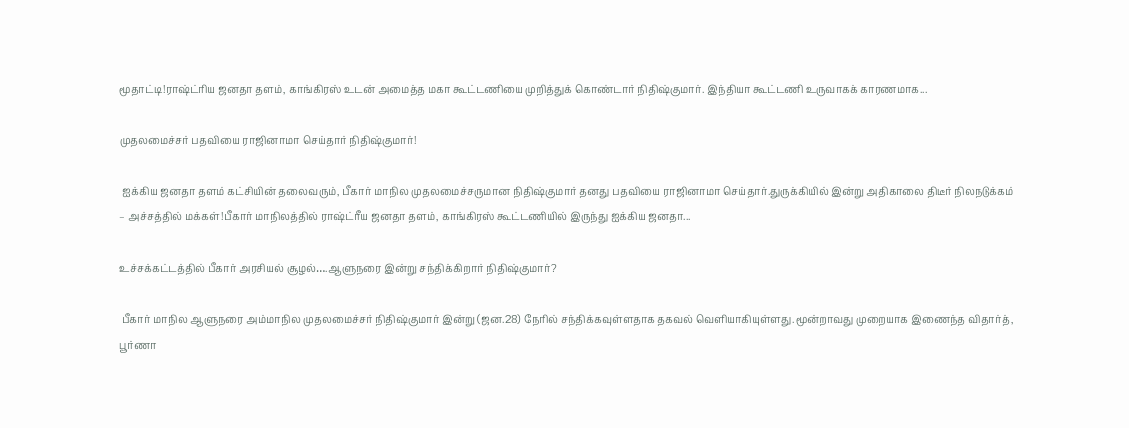மூதாட்டி!ராஷ்ட்ரிய ஜனதா தளம், காங்கிரஸ் உடன் அமைத்த மகா கூட்டணியை முறித்துக் கொண்டார் நிதிஷ்குமார். இந்தியா கூட்டணி உருவாகக் காரணமாக...

முதலமைச்சர் பதவியை ராஜினாமா செய்தார் நிதிஷ்குமார்!

 ஐக்கிய ஜனதா தளம் கட்சியின் தலைவரும், பீகார் மாநில முதலமைச்சருமான நிதிஷ்குமார் தனது பதவியை ராஜினாமா செய்தார்.துருக்கியில் இன்று அதிகாலை திடீர் நிலநடுக்கம் – அச்சத்தில் மக்கள்!பீகார் மாநிலத்தில் ராஷ்ட்ரீய ஜனதா தளம், காங்கிரஸ் கூட்டணியில் இருந்து ஐக்கிய ஜனதா...

உச்சக்கட்டத்தில் பீகார் அரசியல் சூழல்….ஆளுநரை இன்று சந்திக்கிறார் நிதிஷ்குமார்?

 பீகார் மாநில ஆளுநரை அம்மாநில முதலமைச்சர் நிதிஷ்குமார் இன்று (ஜன.28) நேரில் சந்திக்கவுள்ளதாக தகவல் வெளியாகியுள்ளது.மூன்றாவது முறையாக இணைந்த விதார்த், பூர்ணா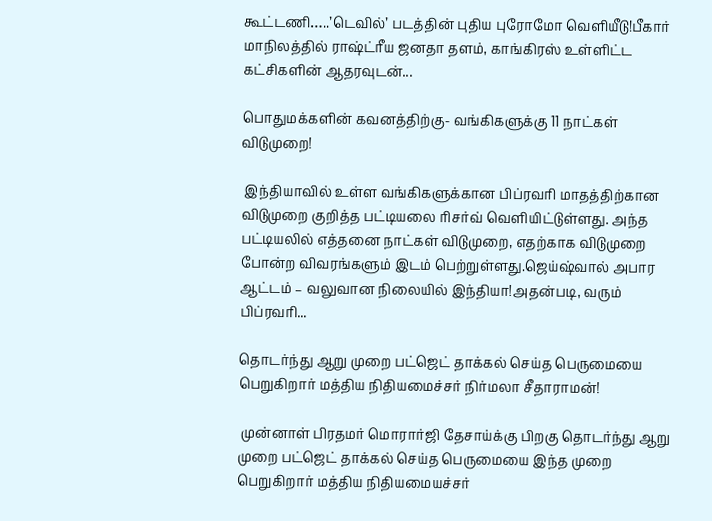கூட்டணி…..’டெவில்’ படத்தின் புதிய புரோமோ வெளியீடு!பீகார் மாநிலத்தில் ராஷ்ட்ரீய ஜனதா தளம், காங்கிரஸ் உள்ளிட்ட கட்சிகளின் ஆதரவுடன்...

பொதுமக்களின் கவனத்திற்கு- வங்கிகளுக்கு 11 நாட்கள் விடுமுறை!

 இந்தியாவில் உள்ள வங்கிகளுக்கான பிப்ரவரி மாதத்திற்கான விடுமுறை குறித்த பட்டியலை ரிசர்வ் வெளியிட்டுள்ளது. அந்த பட்டியலில் எத்தனை நாட்கள் விடுமுறை, எதற்காக விடுமுறை போன்ற விவரங்களும் இடம் பெற்றுள்ளது.ஜெய்ஷ்வால் அபார ஆட்டம் – வலுவான நிலையில் இந்தியா!அதன்படி, வரும் பிப்ரவரி...

தொடர்ந்து ஆறு முறை பட்ஜெட் தாக்கல் செய்த பெருமையை பெறுகிறார் மத்திய நிதியமைச்சர் நிர்மலா சீதாராமன்!

 முன்னாள் பிரதமர் மொரார்ஜி தேசாய்க்கு பிறகு தொடர்ந்து ஆறு முறை பட்ஜெட் தாக்கல் செய்த பெருமையை இந்த முறை பெறுகிறார் மத்திய நிதியமையச்சர்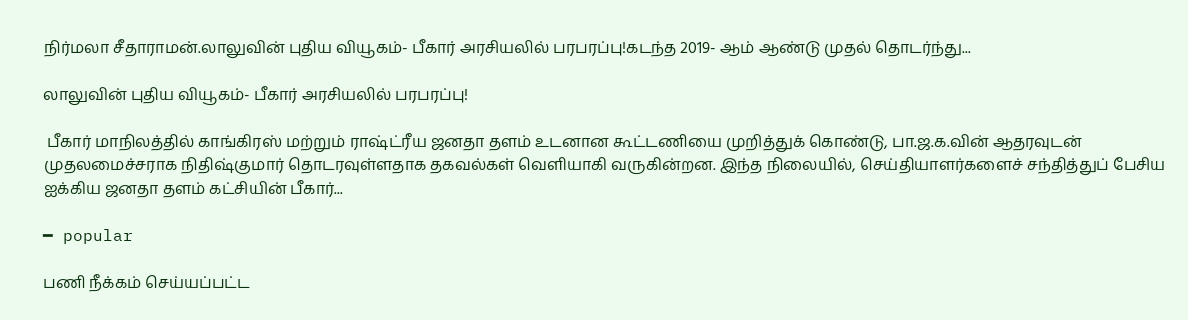நிர்மலா சீதாராமன்.லாலுவின் புதிய வியூகம்- பீகார் அரசியலில் பரபரப்பு!கடந்த 2019- ஆம் ஆண்டு முதல் தொடர்ந்து...

லாலுவின் புதிய வியூகம்- பீகார் அரசியலில் பரபரப்பு!

 பீகார் மாநிலத்தில் காங்கிரஸ் மற்றும் ராஷ்ட்ரீய ஜனதா தளம் உடனான கூட்டணியை முறித்துக் கொண்டு, பா.ஜ.க.வின் ஆதரவுடன் முதலமைச்சராக நிதிஷ்குமார் தொடரவுள்ளதாக தகவல்கள் வெளியாகி வருகின்றன. இந்த நிலையில், செய்தியாளர்களைச் சந்தித்துப் பேசிய ஐக்கிய ஜனதா தளம் கட்சியின் பீகார்...

━ popular

பணி நீக்கம் செய்யப்பட்ட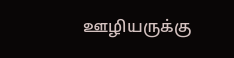ஊழியருக்கு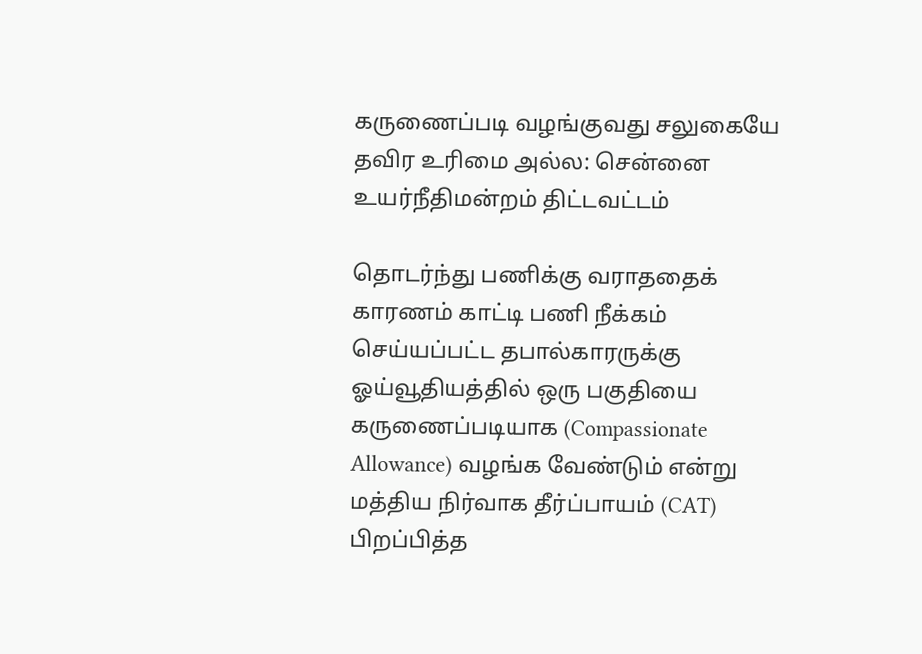கருணைப்படி வழங்குவது சலுகையே தவிர உரிமை அல்ல: சென்னை உயர்நீதிமன்றம் திட்டவட்டம்

தொடர்ந்து பணிக்கு வராததைக் காரணம் காட்டி பணி நீக்கம் செய்யப்பட்ட தபால்காரருக்கு ஓய்வூதியத்தில் ஒரு பகுதியை கருணைப்படியாக (Compassionate Allowance) வழங்க வேண்டும் என்று மத்திய நிர்வாக தீர்ப்பாயம் (CAT) பிறப்பித்த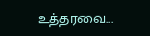உத்தரவை...